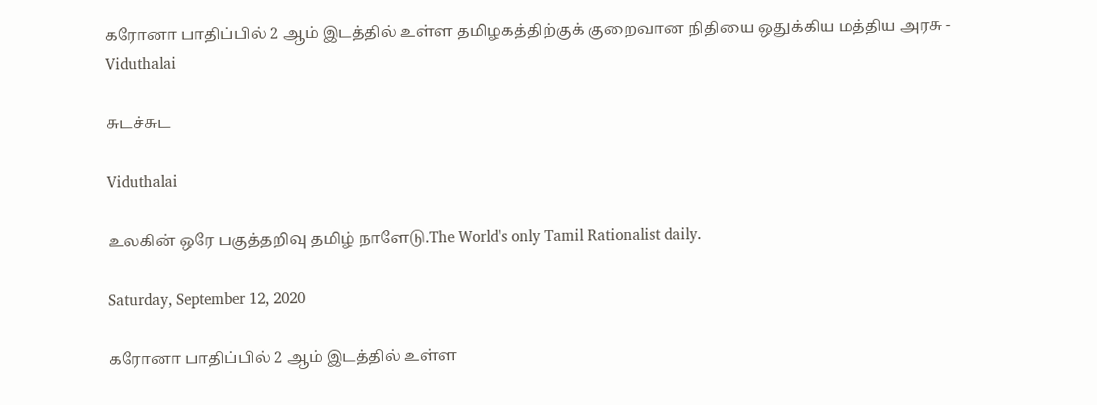கரோனா பாதிப்பில் 2 ஆம் இடத்தில் உள்ள தமிழகத்திற்குக் குறைவான நிதியை ஒதுக்கிய மத்திய அரசு - Viduthalai

சுடச்சுட

Viduthalai

உலகின் ஒரே பகுத்தறிவு தமிழ் நாளேடு.The World's only Tamil Rationalist daily.

Saturday, September 12, 2020

கரோனா பாதிப்பில் 2 ஆம் இடத்தில் உள்ள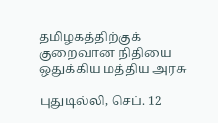தமிழகத்திற்குக் குறைவான நிதியை ஒதுக்கிய மத்திய அரசு

புதுடில்லி, செப். 12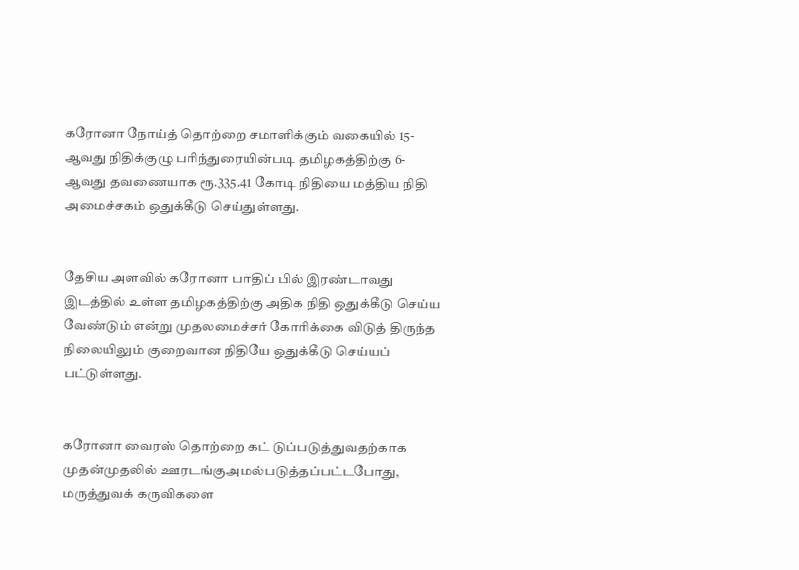கரோனா நோய்த் தொற்றை சமாளிக்கும் வகையில் 15-ஆவது நிதிக்குழு பரிந்துரையின்படி தமிழகத்திற்கு 6- ஆவது தவணையாக ரூ.335.41 கோடி நிதியை மத்திய நிதி அமைச்சகம் ஒதுக்கீடு செய்துள்ளது.


தேசிய அளவில் கரோனா பாதிப் பில் இரண்டாவது இடத்தில் உள்ள தமிழகத்திற்கு அதிக நிதி ஒதுக்கீடு செய்ய வேண்டும் என்று முதலமைச்சர் கோரிக்கை விடுத் திருந்த நிலையிலும் குறைவான நிதியே ஒதுக்கீடு செய்யப் பட்டுள்ளது.


கரோனா வைரஸ் தொற்றை கட் டுப்படுத்துவதற்காக முதன்முதலில் ஊரடங்குஅமல்படுத்தப்பட்டபோது, மருத்துவக் கருவிகளை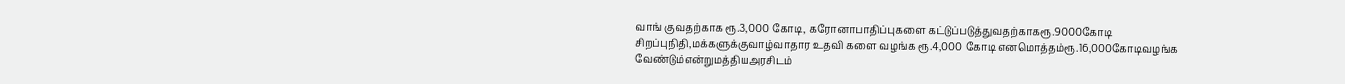வாங் குவதற்காக ரூ.3,000 கோடி, கரோனாபாதிப்புகளை கட்டுப்படுத்துவதற்காகரூ.9000கோடி சிறப்புநிதி,மக்களுக்குவாழ்வாதார உதவி களை வழங்க ரூ.4,000 கோடி எனமொத்தம்ரூ.16,000கோடிவழங்க வேண்டும்என்றுமத்தியஅரசிடம்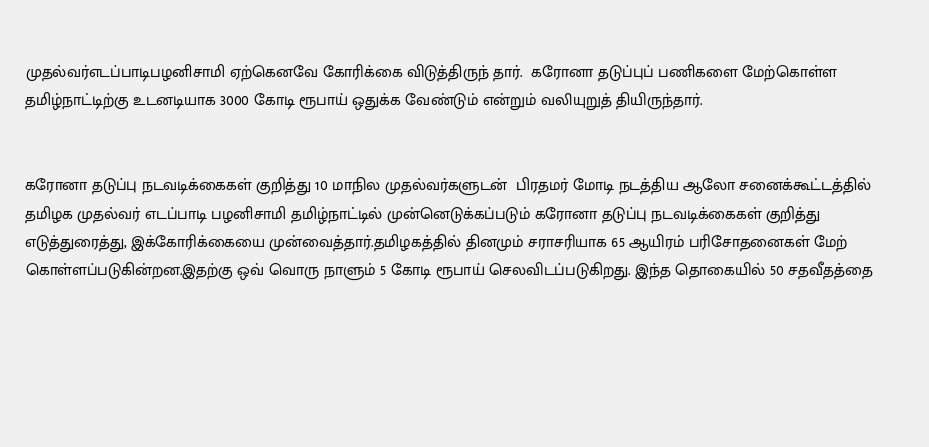முதல்வர்எடப்பாடிபழனிசாமி ஏற்கெனவே கோரிக்கை விடுத்திருந் தார்.  கரோனா தடுப்புப் பணிகளை மேற்கொள்ள தமிழ்நாட்டிற்கு உடனடியாக 3000 கோடி ரூபாய் ஒதுக்க வேண்டும் என்றும் வலியுறுத் தியிருந்தார்.


கரோனா தடுப்பு நடவடிக்கைகள் குறித்து 10 மாநில முதல்வர்களுடன்  பிரதமர் மோடி நடத்திய ஆலோ சனைக்கூட்டத்தில் தமிழக முதல்வர் எடப்பாடி பழனிசாமி தமிழ்நாட்டில் முன்னெடுக்கப்படும் கரோனா தடுப்பு நடவடிக்கைகள் குறித்து எடுத்துரைத்து, இக்கோரிக்கையை முன்வைத்தார்.தமிழகத்தில் தினமும் சராசரியாக 65 ஆயிரம் பரிசோதனைகள் மேற் கொள்ளப்படுகின்றன.இதற்கு ஒவ் வொரு நாளும் 5 கோடி ரூபாய் செலவிடப்படுகிறது. இந்த தொகையில் 50 சதவீதத்தை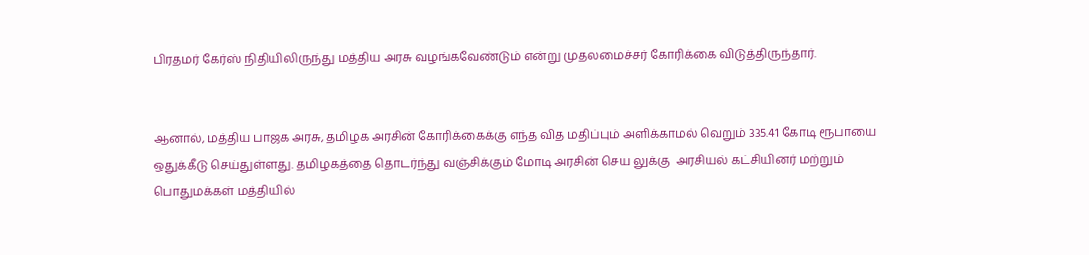பிரதமர் கேர்ஸ் நிதியிலிருந்து மத்திய அரசு வழங்கவேண்டும் என்று முதலமைச்சர் கோரிக்கை விடுத்திருந்தார்.


ஆனால், மத்திய பாஜக அரசு, தமிழக அரசின் கோரிக்கைக்கு எந்த வித மதிப்பும் அளிக்காமல் வெறும் 335.41 கோடி ரூபாயை  ஒதுக்கீடு செய்துள்ளது. தமிழகத்தை தொடர்ந்து வஞ்சிக்கும் மோடி அரசின் செய லுக்கு  அரசியல் கட்சியினர் மற்றும் பொதுமக்கள் மத்தியில்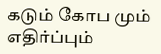கடும் கோப மும் எதிர்ப்பும்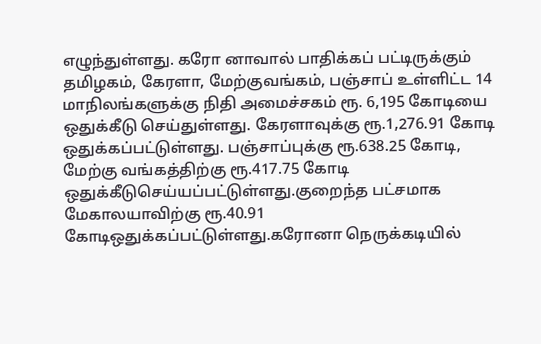எழுந்துள்ளது. கரோ னாவால் பாதிக்கப் பட்டிருக்கும் தமிழகம், கேரளா, மேற்குவங்கம், பஞ்சாப் உள்ளிட்ட 14 மாநிலங்களுக்கு நிதி அமைச்சகம் ரூ. 6,195 கோடியை ஒதுக்கீடு செய்துள்ளது. கேரளாவுக்கு ரூ.1,276.91 கோடி ஒதுக்கப்பட்டுள்ளது. பஞ்சாப்புக்கு ரூ.638.25 கோடி, மேற்கு வங்கத்திற்கு ரூ.417.75 கோடி ஒதுக்கீடுசெய்யப்பட்டுள்ளது.குறைந்த பட்சமாக மேகாலயாவிற்கு ரூ.40.91 கோடிஒதுக்கப்பட்டுள்ளது.கரோனா நெருக்கடியில்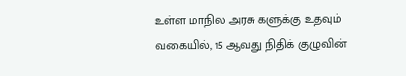உள்ள மாநில அரசு களுக்கு உதவும் வகையில், 15 ஆவது நிதிக் குழுவின்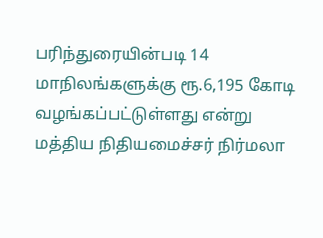பரிந்துரையின்படி 14 மாநிலங்களுக்கு ரூ.6,195 கோடி வழங்கப்பட்டுள்ளது என்று மத்திய நிதியமைச்சர் நிர்மலா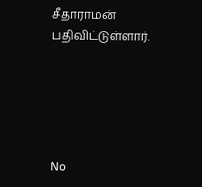சீதாராமன் பதிவிட்டுள்ளார்.





No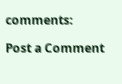comments:

Post a Comment